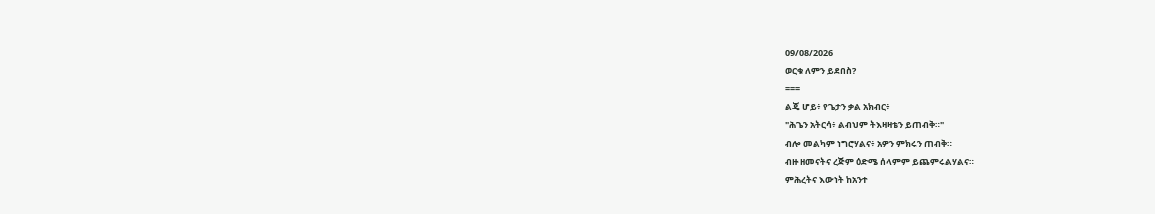09/08/2026
ወርቁ ለምን ይደበስ?
===
ልጄ ሆይ፥ የጌታን ቃል አክብር፥
"ሕጌን አትርሳ፥ ልብህም ትእዛዛቴን ይጠብቅ።"
ብሎ መልካም ነግሮሃልና፥ አዎን ምክሩን ጠብቅ።
ብዙ ዘመናትና ረጅም ዕድሜ ሰላምም ይጨምሩልሃልና።
ምሕረትና እውነት ከአንተ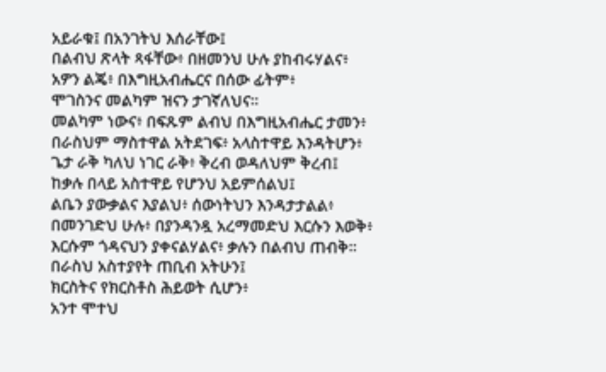አይራቁ፤ በአንገትህ እሰራቸው፤
በልብህ ጽላት ጻፋቸው፥ በዘመንህ ሁሉ ያከብሩሃልና፥
አዎን ልጄ፥ በእግዚአብሔርና በሰው ፊትም፥
ሞገስንና መልካም ዝናን ታገኛለህና።
መልካም ነውና፥ በፍጹም ልብህ በእግዚአብሔር ታመን፥
በራስህም ማስተዋል አትደገፍ፥ አላስተዋይ እንዳትሆን፥
ጌታ ራቅ ካለህ ነገር ራቅ፥ ቅረብ ወዳለህም ቅረብ፤
ከቃሉ በላይ አስተዋይ የሆንህ አይምሰልህ፤
ልቤን ያውቃልና እያልህ፥ ሰውነትህን እንዳታታልል፥
በመንገድህ ሁሉ፥ በያንዳንዷ አረማመድህ እርሱን እወቅ፥
እርሱም ጎዳናህን ያቀናልሃልና፥ ቃሉን በልብህ ጠብቅ።
በራስህ አስተያየት ጠቢብ አትሁን፤
ክርስትና የክርስቶስ ሕይወት ሲሆን፥
አንተ ሞተህ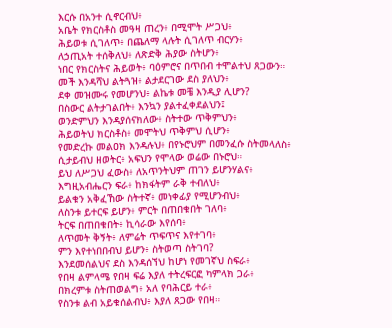እርሱ በአንተ ሲኖርብህ፥
አቤት የክርስቶስ መዓዛ ጠረን፥ በሚሞት ሥጋህ፥
ሕይወቱ ሲገለጥ፥ በጨለማ ላሉት ሲገለጥ ብርሃን፥
ለኃጢአት ተሰቅለህ፥ ለጽድቅ ሕያው ስትሆን፥
ነበር የክርስትና ሕይወት፥ ባዕምሮና በጥበብ ተሞልተህ ጸጋውን።
መች እንዳሻህ ልትጓዝ፥ ልታደርገው ደስ ያለህን፥
ደቀ መዝሙሩ የመሆንህ፥ ልኬቱ መቼ እንዲያ ሊሆን?
በስውር ልትታገልበት፥ እንኳን ያልተፈቀደልህን፤
ወንድምህን እንዳያሰናክለው፥ ስትተው ጥቅምህን፥
ሕይወትህ ክርስቶስ፥ መሞትህ ጥቅምህ ሲሆን፥
የመድረኩ መልዐክ እንዳሉህ፥ በየኑሮህም በመንፈሱ ስትመላለስ፥
ሲታይብህ ዘወትር፥ አፍህን የሞላው ወሬው በኑሮህ።
ይህ ለሥጋህ ፈውስ፥ ለአጥንትህም ጠገን ይሆንሃልና፥
እግዚአብሔርን ፍራ፥ ከክፋትም ራቅ ተብለህ፥
ይልቁን አቅፈኸው ስትተኛ፥ መነቀፊያ የሚሆንብህ፥
ለስንቱ ይተርፍ ይሆን፥ ምርት በጠበቁበት ገለባ፥
ትርፍ በጠበቁበት፥ ኪሳራው እየሰባ፥
ለጥመት ቅኝት፥ ለምሬት ጥፍጥና እየተገባ፥
ምን እየተነበበብህ ይሆን፥ ስትወጣ ስትገባ?
እንደመሰልህና ደስ እንዳሰኘህ ከሆነ የመገኛህ ስፍራ፥
የበዛ ልምላሜ የበዛ ፍሬ እያለ ተትረፍርፎ ካምላክ ጋራ፥
በክረምቱ ስትጠወልግ፥ አለ የባሕርይ ተራ፥
የስንቱ ልብ አይቁሰልብህ፥ እያለ ጸጋው የበዛ።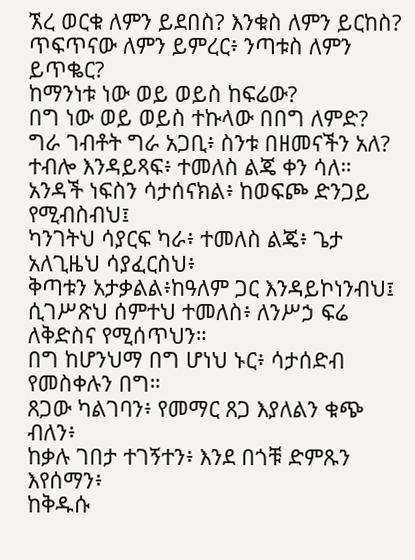ኧረ ወርቁ ለምን ይደበስ? እንቁስ ለምን ይርከስ?
ጥፍጥናው ለምን ይምረር፥ ንጣቱስ ለምን ይጥቈር?
ከማንነቱ ነው ወይ ወይስ ከፍሬው?
በግ ነው ወይ ወይስ ተኩላው በበግ ለምድ?
ግራ ገብቶት ግራ አጋቢ፥ ስንቱ በዘመናችን አለ?
ተብሎ እንዳይጻፍ፥ ተመለስ ልጄ ቀን ሳለ።
አንዳች ነፍስን ሳታሰናክል፥ ከወፍጮ ድንጋይ የሚብስብህ፤
ካንገትህ ሳያርፍ ካራ፥ ተመለስ ልጄ፥ ጌታ አለጊዜህ ሳያፈርስህ፥
ቅጣቱን አታቃልል፥ከዓለም ጋር እንዳይኮነንብህ፤
ሲገሥጽህ ሰምተህ ተመለስ፥ ለንሥኃ ፍሬ ለቅድስና የሚሰጥህን።
በግ ከሆንህማ በግ ሆነህ ኑር፥ ሳታሰድብ የመስቀሉን በግ።
ጸጋው ካልገባን፥ የመማር ጸጋ እያለልን ቁጭ ብለን፥
ከቃሉ ገበታ ተገኝተን፥ እንደ በጎቹ ድምጹን እየሰማን፥
ከቅዱሱ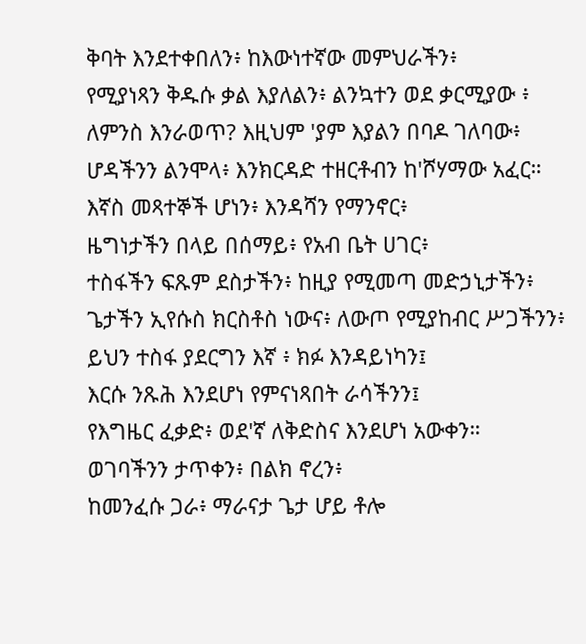ቅባት እንደተቀበለን፥ ከእውነተኛው መምህራችን፥
የሚያነጻን ቅዱሱ ቃል እያለልን፥ ልንኳተን ወደ ቃርሚያው ፥
ለምንስ እንራወጥ? እዚህም 'ያም እያልን በባዶ ገለባው፥
ሆዳችንን ልንሞላ፥ እንክርዳድ ተዘርቶብን ከ'ሾሃማው አፈር።
እኛስ መጻተኞች ሆነን፥ እንዳሻን የማንኖር፥
ዜግነታችን በላይ በሰማይ፥ የአብ ቤት ሀገር፥
ተስፋችን ፍጹም ደስታችን፥ ከዚያ የሚመጣ መድኃኒታችን፥
ጌታችን ኢየሱስ ክርስቶስ ነውና፥ ለውጦ የሚያከብር ሥጋችንን፥
ይህን ተስፋ ያደርግን እኛ ፥ ክፉ እንዳይነካን፤
እርሱ ንጹሕ እንደሆነ የምናነጻበት ራሳችንን፤
የእግዜር ፈቃድ፥ ወደ'ኛ ለቅድስና እንደሆነ አውቀን።
ወገባችንን ታጥቀን፥ በልክ ኖረን፥
ከመንፈሱ ጋራ፥ ማራናታ ጌታ ሆይ ቶሎ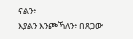ናልን፥
እያልን እንጮኻለን፥ በጸጋው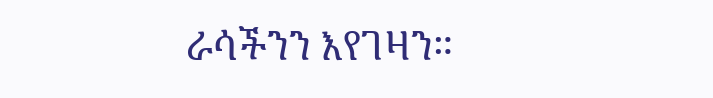ራሳችንን እየገዛን።